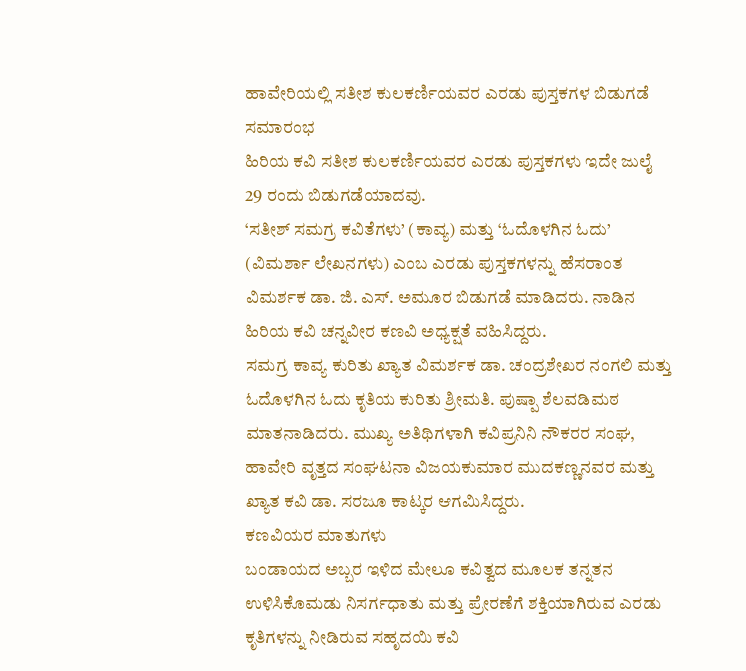ಹಾವೇರಿಯಲ್ಲಿ ಸತೀಶ ಕುಲಕರ್ಣಿಯವರ ಎರಡು ಪುಸ್ತಕಗಳ ಬಿಡುಗಡೆ ಸಮಾರಂಭ
ಹಿರಿಯ ಕವಿ ಸತೀಶ ಕುಲಕರ್ಣಿಯವರ ಎರಡು ಪುಸ್ತಕಗಳು ಇದೇ ಜುಲೈ 29 ರಂದು ಬಿಡುಗಡೆಯಾದವು.
‘ಸತೀಶ್ ಸಮಗ್ರ ಕವಿತೆಗಳು’ (ಕಾವ್ಯ) ಮತ್ತು ‘ಓದೊಳಗಿನ ಓದು’ (ವಿಮರ್ಶಾ ಲೇಖನಗಳು) ಎಂಬ ಎರಡು ಪುಸ್ತಕಗಳನ್ನು ಹೆಸರಾಂತ ವಿಮರ್ಶಕ ಡಾ. ಜಿ. ಎಸ್. ಅಮೂರ ಬಿಡುಗಡೆ ಮಾಡಿದರು. ನಾಡಿನ ಹಿರಿಯ ಕವಿ ಚನ್ನವೀರ ಕಣವಿ ಅಧ್ಯಕ್ಷತೆ ವಹಿಸಿದ್ದರು.
ಸಮಗ್ರ ಕಾವ್ಯ ಕುರಿತು ಖ್ಯಾತ ವಿಮರ್ಶಕ ಡಾ. ಚಂದ್ರಶೇಖರ ನಂಗಲಿ ಮತ್ತು ಓದೊಳಗಿನ ಓದು ಕೃತಿಯ ಕುರಿತು ಶ್ರೀಮತಿ. ಪುಷ್ಪಾ ಶೆಲವಡಿಮಠ ಮಾತನಾಡಿದರು. ಮುಖ್ಯ ಅತಿಥಿಗಳಾಗಿ ಕವಿಪ್ರನಿನಿ ನೌಕರರ ಸಂಘ, ಹಾವೇರಿ ವೃತ್ತದ ಸಂಘಟನಾ ವಿಜಯಕುಮಾರ ಮುದಕಣ್ಣನವರ ಮತ್ತು ಖ್ಯಾತ ಕವಿ ಡಾ. ಸರಜೂ ಕಾಟ್ಕರ ಆಗಮಿಸಿದ್ದರು.
ಕಣವಿಯರ ಮಾತುಗಳು
ಬಂಡಾಯದ ಅಬ್ಬರ ಇಳಿದ ಮೇಲೂ ಕವಿತ್ವದ ಮೂಲಕ ತನ್ನತನ ಉಳಿಸಿಕೊಮಡು ನಿಸರ್ಗಧಾತು ಮತ್ತು ಪ್ರೇರಣೆಗೆ ಶಕ್ತಿಯಾಗಿರುವ ಎರಡು ಕೃತಿಗಳನ್ನು ನೀಡಿರುವ ಸಹೃದಯಿ ಕವಿ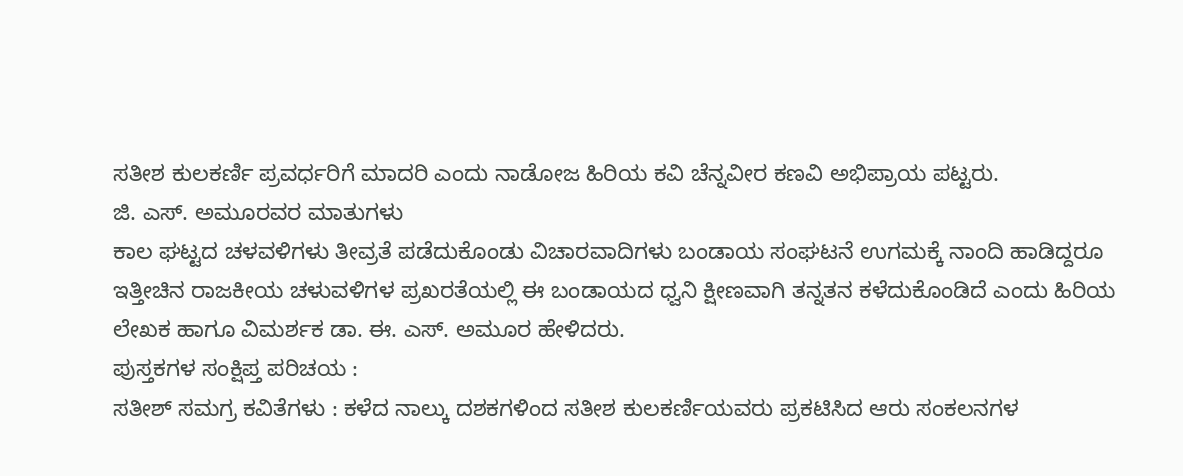ಸತೀಶ ಕುಲಕರ್ಣಿ ಪ್ರವರ್ಧರಿಗೆ ಮಾದರಿ ಎಂದು ನಾಡೋಜ ಹಿರಿಯ ಕವಿ ಚೆನ್ನವೀರ ಕಣವಿ ಅಭಿಪ್ರಾಯ ಪಟ್ಟರು.
ಜಿ. ಎಸ್. ಅಮೂರವರ ಮಾತುಗಳು
ಕಾಲ ಘಟ್ಟದ ಚಳವಳಿಗಳು ತೀವ್ರತೆ ಪಡೆದುಕೊಂಡು ವಿಚಾರವಾದಿಗಳು ಬಂಡಾಯ ಸಂಘಟನೆ ಉಗಮಕ್ಕೆ ನಾಂದಿ ಹಾಡಿದ್ದರೂ ಇತ್ತೀಚಿನ ರಾಜಕೀಯ ಚಳುವಳಿಗಳ ಪ್ರಖರತೆಯಲ್ಲಿ ಈ ಬಂಡಾಯದ ಧ್ವನಿ ಕ್ಷೀಣವಾಗಿ ತನ್ನತನ ಕಳೆದುಕೊಂಡಿದೆ ಎಂದು ಹಿರಿಯ ಲೇಖಕ ಹಾಗೂ ವಿಮರ್ಶಕ ಡಾ. ಈ. ಎಸ್. ಅಮೂರ ಹೇಳಿದರು.
ಪುಸ್ತಕಗಳ ಸಂಕ್ಷಿಪ್ತ ಪರಿಚಯ :
ಸತೀಶ್ ಸಮಗ್ರ ಕವಿತೆಗಳು : ಕಳೆದ ನಾಲ್ಕು ದಶಕಗಳಿಂದ ಸತೀಶ ಕುಲಕರ್ಣಿಯವರು ಪ್ರಕಟಿಸಿದ ಆರು ಸಂಕಲನಗಳ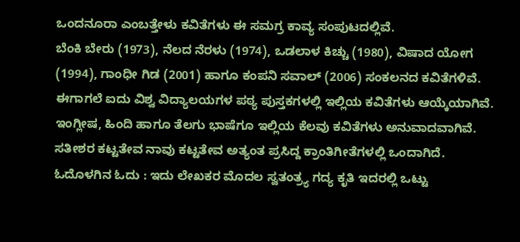ಒಂದನೂರಾ ಎಂಬತ್ತೇಳು ಕವಿತೆಗಳು ಈ ಸಮಗ್ರ ಕಾವ್ಯ ಸಂಪುಟದಲ್ಲಿವೆ.
ಬೆಂಕಿ ಬೇರು (1973), ನೆಲದ ನೆರಳು (1974), ಒಡಲಾಳ ಕಿಚ್ಚು (1980), ವಿಷಾದ ಯೋಗ (1994), ಗಾಂಧೀ ಗಿಡ (2001) ಹಾಗೂ ಕಂಪನಿ ಸವಾಲ್ (2006) ಸಂಕಲನದ ಕವಿತೆಗಳಿವೆ. ಈಗಾಗಲೆ ಐದು ವಿಶ್ವ ವಿದ್ಯಾಲಯಗಳ ಪಠ್ಯ ಪುಸ್ತಕಗಳಲ್ಲಿ ಇಲ್ಲಿಯ ಕವಿತೆಗಳು ಆಯ್ಕೆಯಾಗಿವೆ. ಇಂಗ್ಲೀಷ, ಹಿಂದಿ ಹಾಗೂ ತೆಲಗು ಭಾಷೆಗೂ ಇಲ್ಲಿಯ ಕೆಲವು ಕವಿತೆಗಳು ಅನುವಾದವಾಗಿವೆ. ಸತೀಶರ ಕಟ್ಟತೇವ ನಾವು ಕಟ್ಟತೇವ ಅತ್ಯಂತ ಪ್ರಸಿದ್ದ ಕ್ರಾಂತಿಗೀತೆಗಳಲ್ಲಿ ಒಂದಾಗಿದೆ.
ಓದೊಳಗಿನ ಓದು : ಇದು ಲೇಖಕರ ಮೊದಲ ಸ್ವತಂತ್ರ್ಯ ಗದ್ಯ ಕೃತಿ ಇದರಲ್ಲಿ ಒಟ್ಟು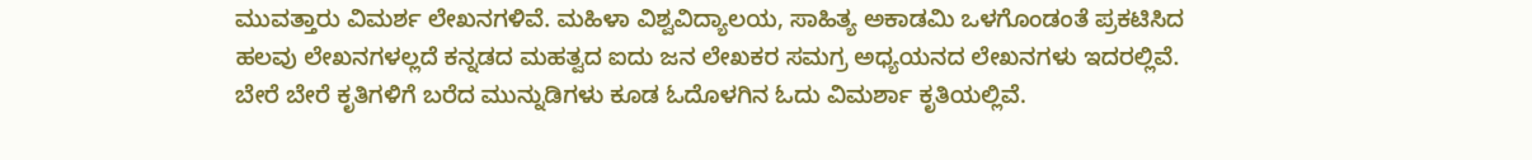ಮುವತ್ತಾರು ವಿಮರ್ಶ ಲೇಖನಗಳಿವೆ. ಮಹಿಳಾ ವಿಶ್ವವಿದ್ಯಾಲಯ, ಸಾಹಿತ್ಯ ಅಕಾಡಮಿ ಒಳಗೊಂಡಂತೆ ಪ್ರಕಟಿಸಿದ ಹಲವು ಲೇಖನಗಳಲ್ಲದೆ ಕನ್ನಡದ ಮಹತ್ವದ ಐದು ಜನ ಲೇಖಕರ ಸಮಗ್ರ ಅಧ್ಯಯನದ ಲೇಖನಗಳು ಇದರಲ್ಲಿವೆ. ಬೇರೆ ಬೇರೆ ಕೃತಿಗಳಿಗೆ ಬರೆದ ಮುನ್ನುಡಿಗಳು ಕೂಡ ಓದೊಳಗಿನ ಓದು ವಿಮರ್ಶಾ ಕೃತಿಯಲ್ಲಿವೆ.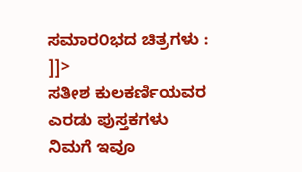ಸಮಾರ೦ಭದ ಚಿತ್ರಗಳು :
]]>
ಸತೀಶ ಕುಲಕರ್ಣಿಯವರ ಎರಡು ಪುಸ್ತಕಗಳು
ನಿಮಗೆ ಇವೂ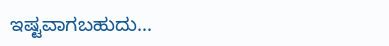ಇಷ್ಟವಾಗಬಹುದು…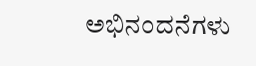ಅಭಿನಂದನೆಗಳು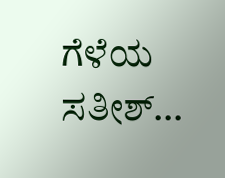ಗೆಳೆಯ ಸತೀಶ್…